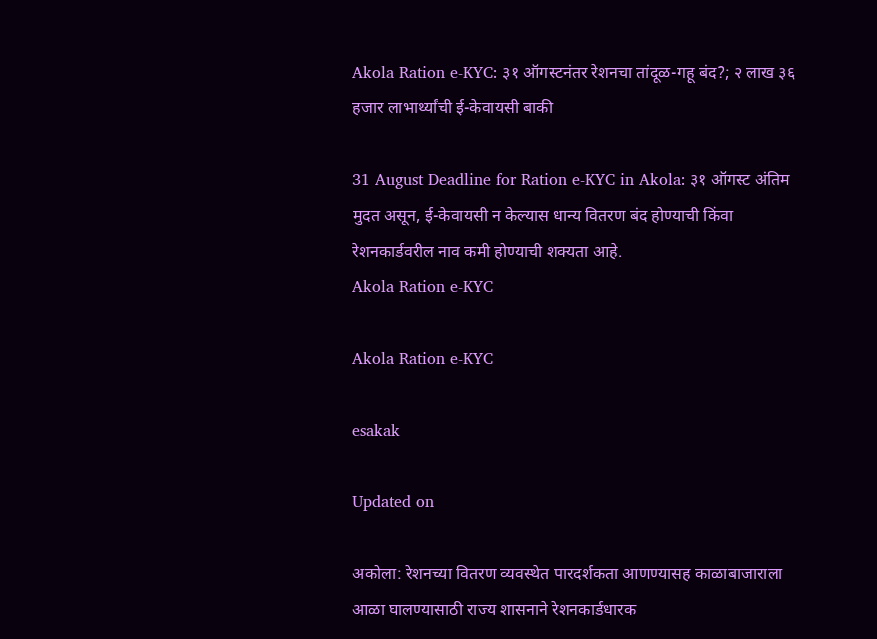Akola Ration e-KYC: ३१ ऑगस्टनंतर रेशनचा तांदूळ-गहू बंद?; २ लाख ३६ हजार लाभार्थ्यांची ई-केवायसी बाकी

31 August Deadline for Ration e-KYC in Akola: ३१ ऑगस्ट अंतिम मुदत असून, ई-केवायसी न केल्यास धान्य वितरण बंद होण्याची किंवा रेशनकार्डवरील नाव कमी होण्याची शक्यता आहे.
Akola Ration e-KYC

Akola Ration e-KYC

esakak

Updated on

अकोला: रेशनच्या वितरण व्यवस्थेत पारदर्शकता आणण्यासह काळाबाजाराला आळा घालण्यासाठी राज्य शासनाने रेशनकार्डधारक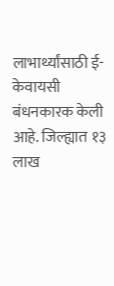लाभार्थ्यांसाठी ई-केवायसी बंधनकारक केली आहे. जिल्ह्यात १३ लाख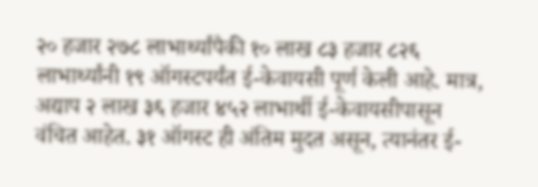२० हजार २७८ लाभार्थ्यांपैकी १० लाख ८३ हजार ८२६ लाभार्थ्यांनी १९ ऑगस्टपर्यंत ई-केवायसी पूर्ण केली आहे. मात्र, अद्याप २ लाख ३६ हजार ४५२ लाभार्थी ई-केवायसीपासून वंचित आहेत. ३१ ऑगस्ट ही अंतिम मुदत असून, त्यानंतर ई-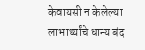केवायसी न केलेल्या लाभार्थ्यांचे धान्य बंद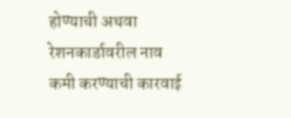होण्याची अथवा रेशनकार्डावरील नाव कमी करण्याची कारवाई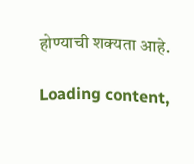होण्याची शक्यता आहे.

Loading content,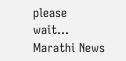please wait...
Marathi News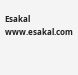Esakal
www.esakal.com